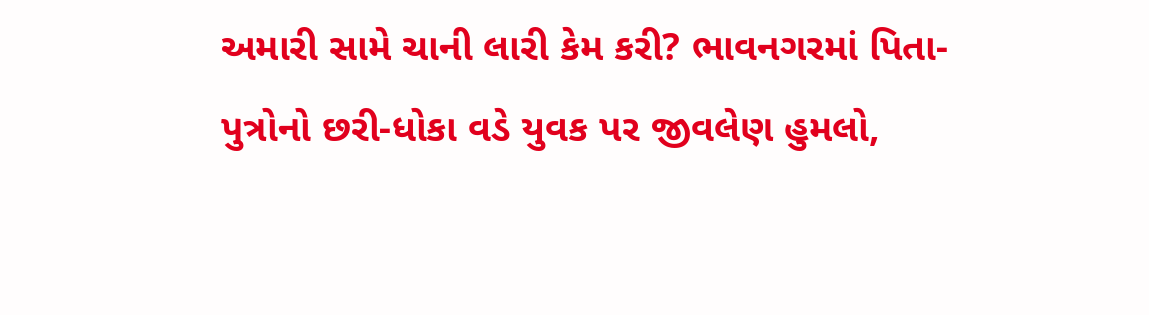અમારી સામે ચાની લારી કેમ કરી? ભાવનગરમાં પિતા-પુત્રોનો છરી-ધોકા વડે યુવક પર જીવલેણ હુમલો,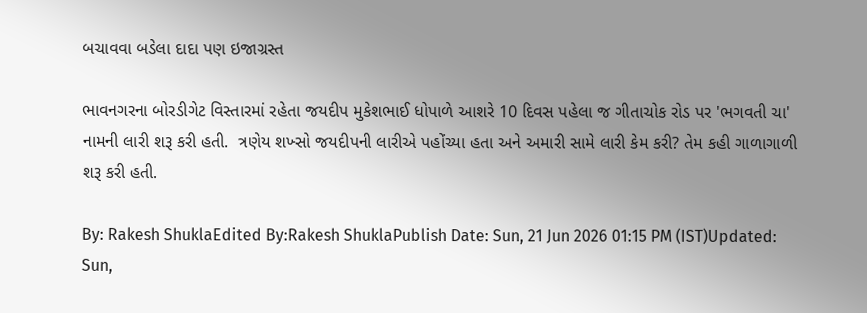બચાવવા બડેલા દાદા પણ ઇજાગ્રસ્ત

ભાવનગરના બોરડીગેટ વિસ્તારમાં રહેતા જયદીપ મુકેશભાઈ ધોપાળે આશરે 10 દિવસ પહેલા જ ગીતાચોક રોડ પર 'ભગવતી ચા' નામની લારી શરૂ કરી હતી.  ત્રણેય શખ્સો જયદીપની લારીએ પહોંચ્યા હતા અને અમારી સામે લારી કેમ કરી? તેમ કહી ગાળાગાળી શરૂ કરી હતી.

By: Rakesh ShuklaEdited By:Rakesh ShuklaPublish Date: Sun, 21 Jun 2026 01:15 PM (IST)Updated: Sun,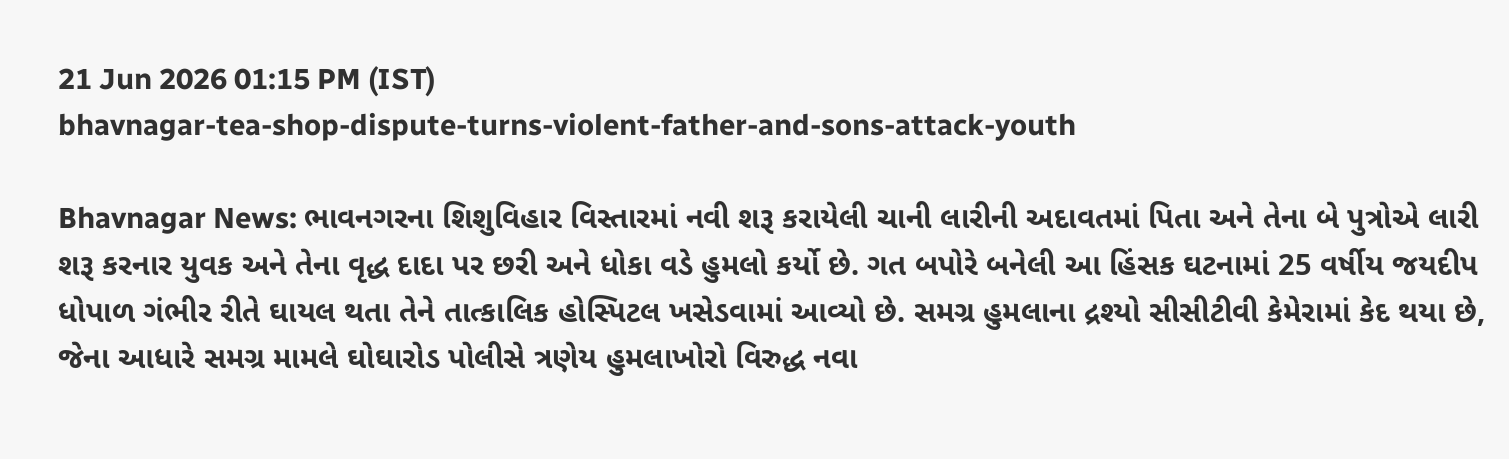21 Jun 2026 01:15 PM (IST)
bhavnagar-tea-shop-dispute-turns-violent-father-and-sons-attack-youth

Bhavnagar News: ભાવનગરના શિશુવિહાર વિસ્તારમાં નવી શરૂ કરાયેલી ચાની લારીની અદાવતમાં પિતા અને તેના બે પુત્રોએ લારી શરૂ કરનાર યુવક અને તેના વૃદ્ધ દાદા પર છરી અને ધોકા વડે હુમલો કર્યો છે. ગત બપોરે બનેલી આ હિંસક ઘટનામાં 25 વર્ષીય જયદીપ ધોપાળ ગંભીર રીતે ઘાયલ થતા તેને તાત્કાલિક હોસ્પિટલ ખસેડવામાં આવ્યો છે. સમગ્ર હુમલાના દ્રશ્યો સીસીટીવી કેમેરામાં કેદ થયા છે, જેના આધારે સમગ્ર મામલે ઘોઘારોડ પોલીસે ત્રણેય હુમલાખોરો વિરુદ્ધ નવા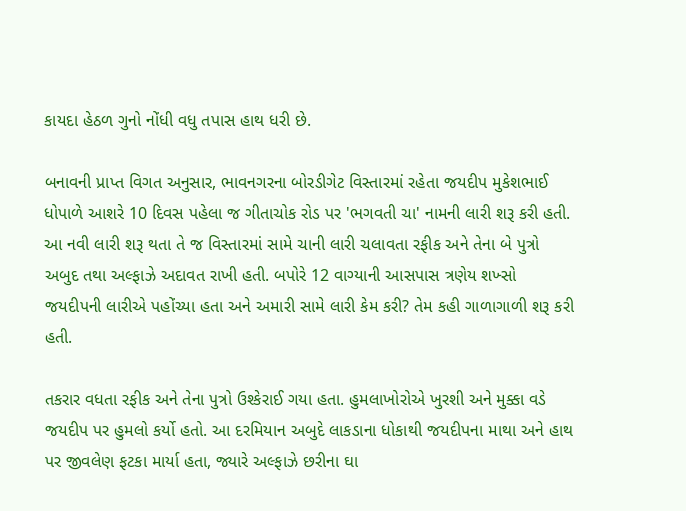કાયદા હેઠળ ગુનો નોંધી વધુ તપાસ હાથ ધરી છે.

બનાવની પ્રાપ્ત વિગત અનુસાર, ભાવનગરના બોરડીગેટ વિસ્તારમાં રહેતા જયદીપ મુકેશભાઈ ધોપાળે આશરે 10 દિવસ પહેલા જ ગીતાચોક રોડ પર 'ભગવતી ચા' નામની લારી શરૂ કરી હતી. આ નવી લારી શરૂ થતા તે જ વિસ્તારમાં સામે ચાની લારી ચલાવતા રફીક અને તેના બે પુત્રો અબુદ તથા અલ્ફાઝે અદાવત રાખી હતી. બપોરે 12 વાગ્યાની આસપાસ ત્રણેય શખ્સો જયદીપની લારીએ પહોંચ્યા હતા અને અમારી સામે લારી કેમ કરી? તેમ કહી ગાળાગાળી શરૂ કરી હતી.

તકરાર વધતા રફીક અને તેના પુત્રો ઉશ્કેરાઈ ગયા હતા. હુમલાખોરોએ ખુરશી અને મુક્કા વડે જયદીપ પર હુમલો કર્યો હતો. આ દરમિયાન અબુદે લાકડાના ધોકાથી જયદીપના માથા અને હાથ પર જીવલેણ ફટકા માર્યા હતા, જ્યારે અલ્ફાઝે છરીના ઘા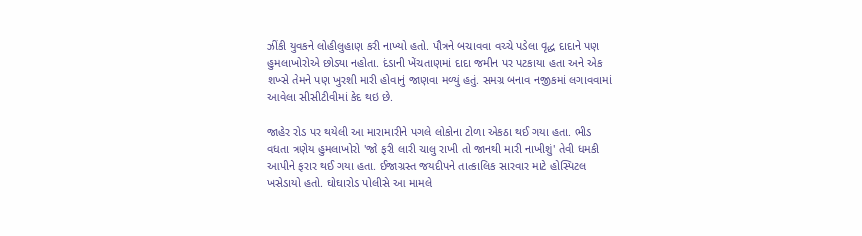ઝીંકી યુવકને લોહીલુહાણ કરી નાખ્યો હતો. પૌત્રને બચાવવા વચ્ચે પડેલા વૃદ્ધ દાદાને પણ હુમલાખોરોએ છોડ્યા નહોતા. દંડાની ખેંચતાણમાં દાદા જમીન પર પટકાયા હતા અને એક શખ્સે તેમને પણ ખુરશી મારી હોવાનું જાણવા મળ્યું હતું. સમગ્ર બનાવ નજીકમાં લગાવવામાં આવેલા સીસીટીવીમાં કેદ થઇ છે.

જાહેર રોડ પર થયેલી આ મારામારીને પગલે લોકોના ટોળા એકઠા થઈ ગયા હતા. ભીડ વધતા ત્રણેય હુમલાખોરો 'જો ફરી લારી ચાલુ રાખી તો જાનથી મારી નાખીશું' તેવી ધમકી આપીને ફરાર થઈ ગયા હતા. ઈજાગ્રસ્ત જયદીપને તાત્કાલિક સારવાર માટે હોસ્પિટલ ખસેડાયો હતો. ઘોઘારોડ પોલીસે આ મામલે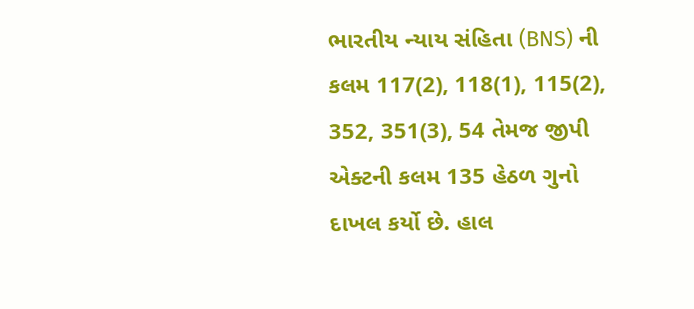ભારતીય ન્યાય સંહિતા (BNS) ની કલમ 117(2), 118(1), 115(2), 352, 351(3), 54 તેમજ જીપી એક્ટની કલમ 135 હેઠળ ગુનો દાખલ કર્યો છે. હાલ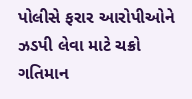પોલીસે ફરાર આરોપીઓને ઝડપી લેવા માટે ચક્રો ગતિમાન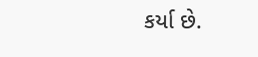કર્યા છે.